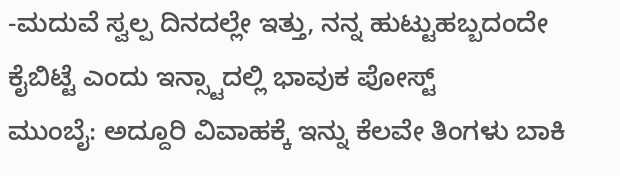-ಮದುವೆ ಸ್ವಲ್ಪ ದಿನದಲ್ಲೇ ಇತ್ತು, ನನ್ನ ಹುಟ್ಟುಹಬ್ಬದಂದೇ ಕೈಬಿಟ್ಟೆ ಎಂದು ಇನ್ಸ್ಟಾದಲ್ಲಿ ಭಾವುಕ ಪೋಸ್ಟ್
ಮುಂಬೈ: ಅದ್ದೂರಿ ವಿವಾಹಕ್ಕೆ ಇನ್ನು ಕೆಲವೇ ತಿಂಗಳು ಬಾಕಿ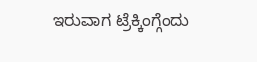ಇರುವಾಗ ಟ್ರೆಕ್ಕಿಂಗ್ಗೆಂದು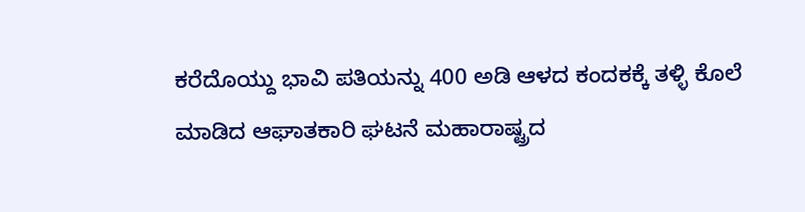ಕರೆದೊಯ್ದು ಭಾವಿ ಪತಿಯನ್ನು 400 ಅಡಿ ಆಳದ ಕಂದಕಕ್ಕೆ ತಳ್ಳಿ ಕೊಲೆ ಮಾಡಿದ ಆಘಾತಕಾರಿ ಘಟನೆ ಮಹಾರಾಷ್ಟ್ರದ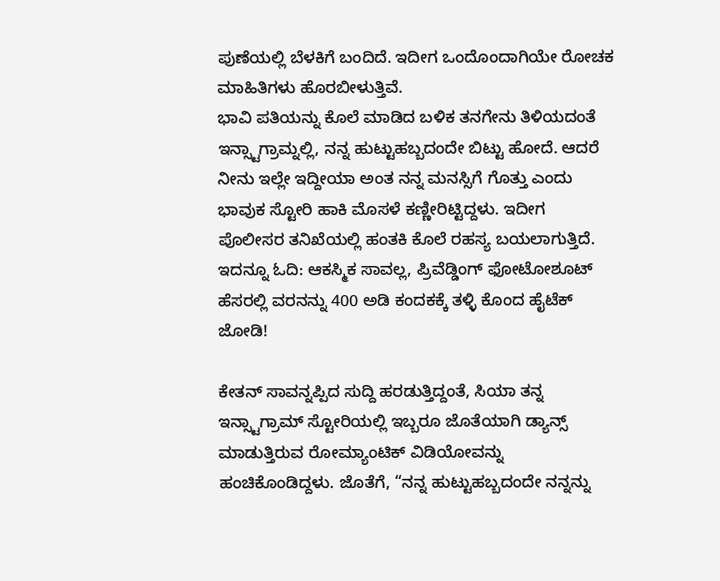ಪುಣೆಯಲ್ಲಿ ಬೆಳಕಿಗೆ ಬಂದಿದೆ. ಇದೀಗ ಒಂದೊಂದಾಗಿಯೇ ರೋಚಕ ಮಾಹಿತಿಗಳು ಹೊರಬೀಳುತ್ತಿವೆ.
ಭಾವಿ ಪತಿಯನ್ನು ಕೊಲೆ ಮಾಡಿದ ಬಳಿಕ ತನಗೇನು ತಿಳಿಯದಂತೆ ಇನ್ಸ್ಟಾಗ್ರಾಮ್ನಲ್ಲಿ, ನನ್ನ ಹುಟ್ಟುಹಬ್ಬದಂದೇ ಬಿಟ್ಟು ಹೋದೆ. ಆದರೆ ನೀನು ಇಲ್ಲೇ ಇದ್ದೀಯಾ ಅಂತ ನನ್ನ ಮನಸ್ಸಿಗೆ ಗೊತ್ತು ಎಂದು ಭಾವುಕ ಸ್ಟೋರಿ ಹಾಕಿ ಮೊಸಳೆ ಕಣ್ಣೀರಿಟ್ಟಿದ್ದಳು. ಇದೀಗ ಪೊಲೀಸರ ತನಿಖೆಯಲ್ಲಿ ಹಂತಕಿ ಕೊಲೆ ರಹಸ್ಯ ಬಯಲಾಗುತ್ತಿದೆ. ಇದನ್ನೂ ಓದಿ: ಆಕಸ್ಮಿಕ ಸಾವಲ್ಲ, ಪ್ರಿವೆಡ್ಡಿಂಗ್ ಫೋಟೋಶೂಟ್ ಹೆಸರಲ್ಲಿ ವರನನ್ನು 400 ಅಡಿ ಕಂದಕಕ್ಕೆ ತಳ್ಳಿ ಕೊಂದ ಹೈಟೆಕ್ ಜೋಡಿ!

ಕೇತನ್ ಸಾವನ್ನಪ್ಪಿದ ಸುದ್ದಿ ಹರಡುತ್ತಿದ್ದಂತೆ, ಸಿಯಾ ತನ್ನ ಇನ್ಸ್ಟಾಗ್ರಾಮ್ ಸ್ಟೋರಿಯಲ್ಲಿ ಇಬ್ಬರೂ ಜೊತೆಯಾಗಿ ಡ್ಯಾನ್ಸ್ ಮಾಡುತ್ತಿರುವ ರೋಮ್ಯಾಂಟಿಕ್ ವಿಡಿಯೋವನ್ನು ಹಂಚಿಕೊಂಡಿದ್ದಳು. ಜೊತೆಗೆ, “ನನ್ನ ಹುಟ್ಟುಹಬ್ಬದಂದೇ ನನ್ನನ್ನು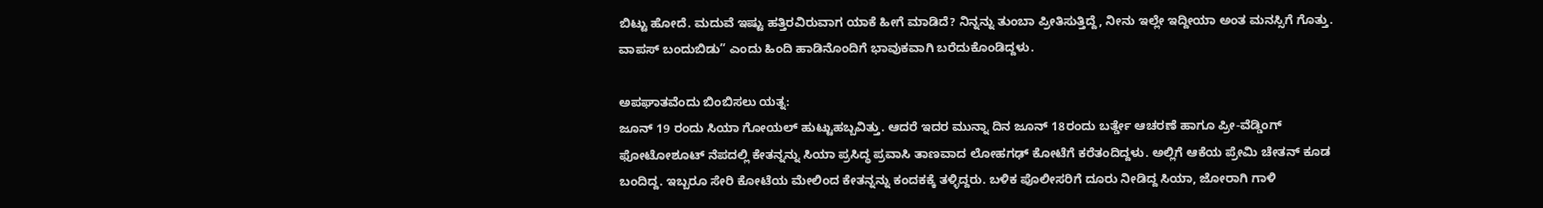ಬಿಟ್ಟು ಹೋದೆ. ಮದುವೆ ಇಷ್ಟು ಹತ್ತಿರವಿರುವಾಗ ಯಾಕೆ ಹೀಗೆ ಮಾಡಿದೆ? ನಿನ್ನನ್ನು ತುಂಬಾ ಪ್ರೀತಿಸುತ್ತಿದ್ದೆ, ನೀನು ಇಲ್ಲೇ ಇದ್ದೀಯಾ ಅಂತ ಮನಸ್ಸಿಗೆ ಗೊತ್ತು. ವಾಪಸ್ ಬಂದುಬಿಡು” ಎಂದು ಹಿಂದಿ ಹಾಡಿನೊಂದಿಗೆ ಭಾವುಕವಾಗಿ ಬರೆದುಕೊಂಡಿದ್ದಳು.

ಅಪಘಾತವೆಂದು ಬಿಂಬಿಸಲು ಯತ್ನ:
ಜೂನ್ 19 ರಂದು ಸಿಯಾ ಗೋಯಲ್ ಹುಟ್ಟುಹಬ್ಬವಿತ್ತು. ಆದರೆ ಇದರ ಮುನ್ನಾ ದಿನ ಜೂನ್ 18ರಂದು ಬರ್ತ್ಡೇ ಆಚರಣೆ ಹಾಗೂ ಪ್ರೀ-ವೆಡ್ಡಿಂಗ್ ಫೋಟೋಶೂಟ್ ನೆಪದಲ್ಲಿ ಕೇತನ್ನನ್ನು ಸಿಯಾ ಪ್ರಸಿದ್ಧ ಪ್ರವಾಸಿ ತಾಣವಾದ ಲೋಹಗಢ್ ಕೋಟೆಗೆ ಕರೆತಂದಿದ್ದಳು. ಅಲ್ಲಿಗೆ ಆಕೆಯ ಪ್ರೇಮಿ ಚೇತನ್ ಕೂಡ ಬಂದಿದ್ದ. ಇಬ್ಬರೂ ಸೇರಿ ಕೋಟೆಯ ಮೇಲಿಂದ ಕೇತನ್ನನ್ನು ಕಂದಕಕ್ಕೆ ತಳ್ಳಿದ್ದರು. ಬಳಿಕ ಪೊಲೀಸರಿಗೆ ದೂರು ನೀಡಿದ್ದ ಸಿಯಾ, ಜೋರಾಗಿ ಗಾಳಿ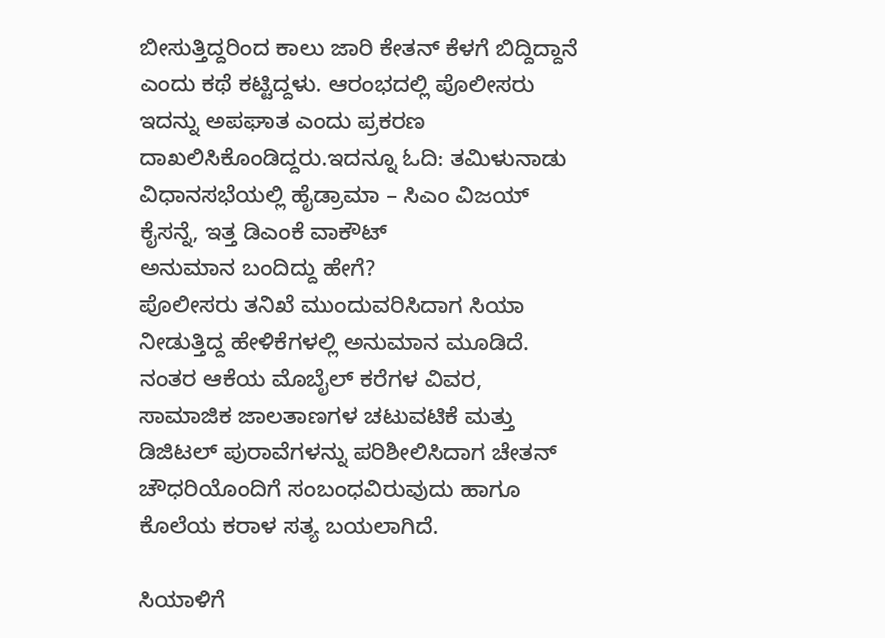ಬೀಸುತ್ತಿದ್ದರಿಂದ ಕಾಲು ಜಾರಿ ಕೇತನ್ ಕೆಳಗೆ ಬಿದ್ದಿದ್ದಾನೆ ಎಂದು ಕಥೆ ಕಟ್ಟಿದ್ದಳು. ಆರಂಭದಲ್ಲಿ ಪೊಲೀಸರು ಇದನ್ನು ಅಪಘಾತ ಎಂದು ಪ್ರಕರಣ ದಾಖಲಿಸಿಕೊಂಡಿದ್ದರು.ಇದನ್ನೂ ಓದಿ: ತಮಿಳುನಾಡು ವಿಧಾನಸಭೆಯಲ್ಲಿ ಹೈಡ್ರಾಮಾ – ಸಿಎಂ ವಿಜಯ್ ಕೈಸನ್ನೆ, ಇತ್ತ ಡಿಎಂಕೆ ವಾಕೌಟ್
ಅನುಮಾನ ಬಂದಿದ್ದು ಹೇಗೆ?
ಪೊಲೀಸರು ತನಿಖೆ ಮುಂದುವರಿಸಿದಾಗ ಸಿಯಾ ನೀಡುತ್ತಿದ್ದ ಹೇಳಿಕೆಗಳಲ್ಲಿ ಅನುಮಾನ ಮೂಡಿದೆ. ನಂತರ ಆಕೆಯ ಮೊಬೈಲ್ ಕರೆಗಳ ವಿವರ, ಸಾಮಾಜಿಕ ಜಾಲತಾಣಗಳ ಚಟುವಟಿಕೆ ಮತ್ತು ಡಿಜಿಟಲ್ ಪುರಾವೆಗಳನ್ನು ಪರಿಶೀಲಿಸಿದಾಗ ಚೇತನ್ ಚೌಧರಿಯೊಂದಿಗೆ ಸಂಬಂಧವಿರುವುದು ಹಾಗೂ ಕೊಲೆಯ ಕರಾಳ ಸತ್ಯ ಬಯಲಾಗಿದೆ.

ಸಿಯಾಳಿಗೆ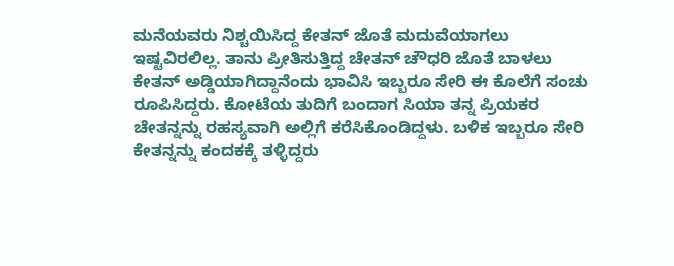ಮನೆಯವರು ನಿಶ್ಚಯಿಸಿದ್ದ ಕೇತನ್ ಜೊತೆ ಮದುವೆಯಾಗಲು ಇಷ್ಟವಿರಲಿಲ್ಲ. ತಾನು ಪ್ರೀತಿಸುತ್ತಿದ್ದ ಚೇತನ್ ಚೌಧರಿ ಜೊತೆ ಬಾಳಲು ಕೇತನ್ ಅಡ್ಡಿಯಾಗಿದ್ದಾನೆಂದು ಭಾವಿಸಿ ಇಬ್ಬರೂ ಸೇರಿ ಈ ಕೊಲೆಗೆ ಸಂಚು ರೂಪಿಸಿದ್ದರು. ಕೋಟೆಯ ತುದಿಗೆ ಬಂದಾಗ ಸಿಯಾ ತನ್ನ ಪ್ರಿಯಕರ ಚೇತನ್ನನ್ನು ರಹಸ್ಯವಾಗಿ ಅಲ್ಲಿಗೆ ಕರೆಸಿಕೊಂಡಿದ್ದಳು. ಬಳಿಕ ಇಬ್ಬರೂ ಸೇರಿ ಕೇತನ್ನನ್ನು ಕಂದಕಕ್ಕೆ ತಳ್ಳಿದ್ದರು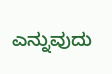ಎನ್ನುವುದು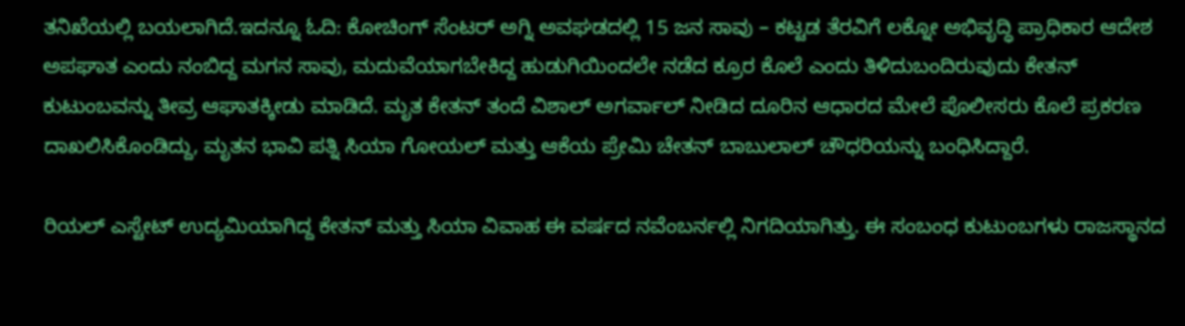ತನಿಖೆಯಲ್ಲಿ ಬಯಲಾಗಿದೆ.ಇದನ್ನೂ ಓದಿ: ಕೋಚಿಂಗ್ ಸೆಂಟರ್ ಅಗ್ನಿ ಅವಘಡದಲ್ಲಿ 15 ಜನ ಸಾವು – ಕಟ್ಟಡ ತೆರವಿಗೆ ಲಕ್ನೋ ಅಭಿವೃದ್ಧಿ ಪ್ರಾಧಿಕಾರ ಆದೇಶ
ಅಪಘಾತ ಎಂದು ನಂಬಿದ್ದ ಮಗನ ಸಾವು, ಮದುವೆಯಾಗಬೇಕಿದ್ದ ಹುಡುಗಿಯಿಂದಲೇ ನಡೆದ ಕ್ರೂರ ಕೊಲೆ ಎಂದು ತಿಳಿದುಬಂದಿರುವುದು ಕೇತನ್ ಕುಟುಂಬವನ್ನು ತೀವ್ರ ಆಘಾತಕ್ಕೀಡು ಮಾಡಿದೆ. ಮೃತ ಕೇತನ್ ತಂದೆ ವಿಶಾಲ್ ಅಗರ್ವಾಲ್ ನೀಡಿದ ದೂರಿನ ಆಧಾರದ ಮೇಲೆ ಪೊಲೀಸರು ಕೊಲೆ ಪ್ರಕರಣ ದಾಖಲಿಸಿಕೊಂಡಿದ್ದು, ಮೃತನ ಭಾವಿ ಪತ್ನಿ ಸಿಯಾ ಗೋಯಲ್ ಮತ್ತು ಆಕೆಯ ಪ್ರೇಮಿ ಚೇತನ್ ಬಾಬುಲಾಲ್ ಚೌಧರಿಯನ್ನು ಬಂಧಿಸಿದ್ದಾರೆ.

ರಿಯಲ್ ಎಸ್ಟೇಟ್ ಉದ್ಯಮಿಯಾಗಿದ್ದ ಕೇತನ್ ಮತ್ತು ಸಿಯಾ ವಿವಾಹ ಈ ವರ್ಷದ ನವೆಂಬರ್ನಲ್ಲಿ ನಿಗದಿಯಾಗಿತ್ತು. ಈ ಸಂಬಂಧ ಕುಟುಂಬಗಳು ರಾಜಸ್ಥಾನದ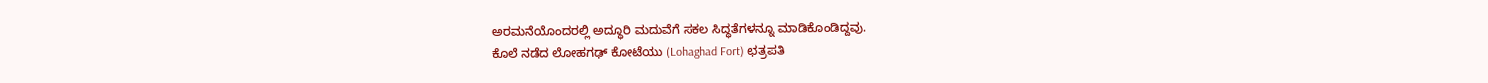ಅರಮನೆಯೊಂದರಲ್ಲಿ ಅದ್ಧೂರಿ ಮದುವೆಗೆ ಸಕಲ ಸಿದ್ಧತೆಗಳನ್ನೂ ಮಾಡಿಕೊಂಡಿದ್ದವು.
ಕೊಲೆ ನಡೆದ ಲೋಹಗಢ್ ಕೋಟೆಯು (Lohaghad Fort) ಛತ್ರಪತಿ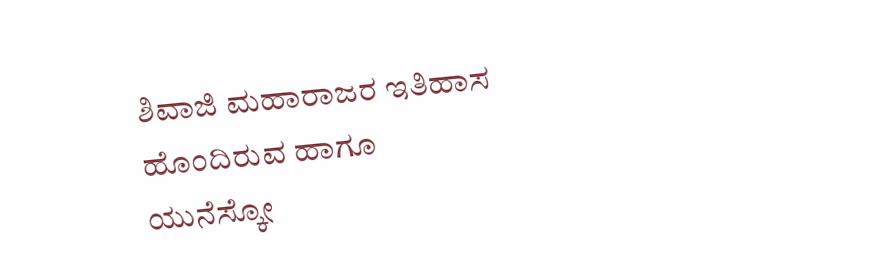ಶಿವಾಜಿ ಮಹಾರಾಜರ ಇತಿಹಾಸ ಹೊಂದಿರುವ ಹಾಗೂ ಯುನೆಸ್ಕೋ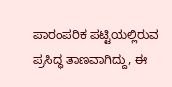ಪಾರಂಪರಿಕ ಪಟ್ಟಿಯಲ್ಲಿರುವ ಪ್ರಸಿದ್ಧ ತಾಣವಾಗಿದ್ದು, ಈ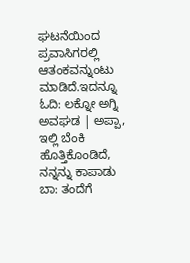ಘಟನೆಯಿಂದ ಪ್ರವಾಸಿಗರಲ್ಲಿ ಆತಂಕವನ್ನುಂಟು ಮಾಡಿದೆ.ಇದನ್ನೂ ಓದಿ: ಲಕ್ನೋ ಅಗ್ನಿ ಅವಘಡ | ಅಪ್ಪಾ, ಇಲ್ಲಿ ಬೆಂಕಿ ಹೊತ್ತಿಕೊಂಡಿದೆ, ನನ್ನನ್ನು ಕಾಪಾಡು ಬಾ: ತಂದೆಗೆ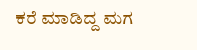ಕರೆ ಮಾಡಿದ್ದ ಮಗ